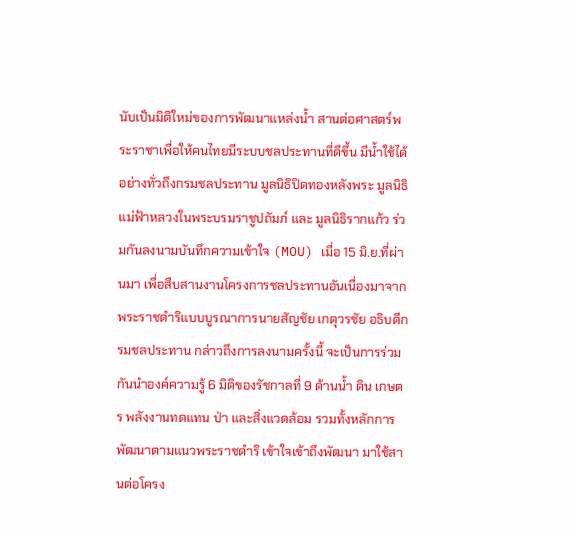นับเป็นมิติใหม่ของการพัฒนาแหล่งน้ำ สานต่อศาสตร์พระราชาเพื่อให้คนไทยมีระบบชลประทานที่ดีขึ้น มีน้ำใช้ได้อย่างทั่วถึงกรมชลประทาน มูลนิธิปิดทองหลังพระ มูลนิธิแม่ฟ้าหลวงในพระบรมราชูปถัมภ์ และ มูลนิธิรากแก้ว ร่วมกันลงนามบันทึกความเข้าใจ (MOU) เมื่อ 15 มิ.ย.ที่ผ่านมา เพื่อสืบสานงานโครงการชลประทานอันเนื่องมาจากพระราชดำริแบบบูรณาการนายสัญชัย เกตุวรชัย อธิบดีกรมชลประทาน กล่าวถึงการลงนามครั้งนี้ จะเป็นการร่วมกันนำองค์ความรู้ 6 มิติของรัชกาลที่ 9 ด้านน้ำ ดิน เกษตร พลังงานทดแทน ป่า และสิ่งแวดล้อม รวมทั้งหลักการพัฒนาตามแนวพระราชดำริ เข้าใจเข้าถึงพัฒนา มาใช้สานต่อโครง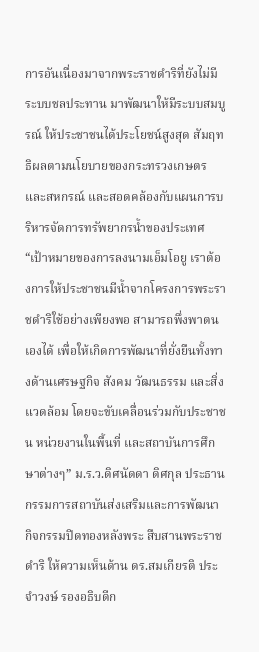การอันเนื่องมาจากพระราชดำริที่ยังไม่มีระบบชลประทาน มาพัฒนาให้มีระบบสมบูรณ์ ให้ประชาชนได้ประโยชน์สูงสุด สัมฤทธิผลตามนโยบายของกระทรวงเกษตรและสหกรณ์ และสอดคล้องกับแผนการบริหารจัดการทรัพยากรน้ำของประเทศ“เป้าหมายของการลงนามเอ็มโอยู เราต้องการให้ประชาชนมีน้ำจากโครงการพระราชดำริใช้อย่างเพียงพอ สามารถพึ่งพาตนเองได้ เพื่อให้เกิดการพัฒนาที่ยั่งยืนทั้งทางด้านเศรษฐกิจ สังคม วัฒนธรรม และสิ่งแวดล้อม โดยจะขับเคลื่อนร่วมกับประชาชน หน่วยงานในพื้นที่ และสถาบันการศึกษาต่างๆ” ม.ร.ว.ดิศนัดดา ดิศกุล ประธานกรรมการสถาบันส่งเสริมและการพัฒนากิจกรรมปิดทองหลังพระ สืบสานพระราชดำริ ให้ความเห็นด้าน ดร.สมเกียรติ ประจำวงษ์ รองอธิบดีก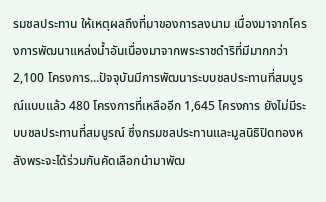รมชลประทาน ให้เหตุผลถึงที่มาของการลงนาม เนื่องมาจากโครงการพัฒนาแหล่งน้ำอันเนื่องมาจากพระราชดำริที่มีมากกว่า 2,100 โครงการ...ปัจจุบันมีการพัฒนาระบบชลประทานที่สมบูรณ์แบบแล้ว 480 โครงการที่เหลืออีก 1,645 โครงการ ยังไม่มีระบบชลประทานที่สมบูรณ์ ซึ่งกรมชลประทานและมูลนิธิปิดทองหลังพระจะได้ร่วมกันคัดเลือกนำมาพัฒ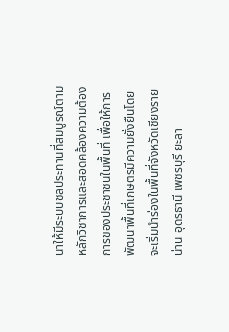นาให้มีระบบชลประทานที่สมบูรณ์ตามหลักวิชาการและสอดคล้องความต้องการของประชาชนในพื้นที่ เพื่อให้การพัฒนาพื้นที่เกษตรมีความยั่งยืนโดยจะเริ่มนำร่องในพื้นที่จังหวัดเชียงราย น่าน อุดรธานี เพชรบุรี ยะลา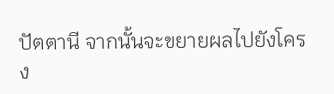ปัตตานี จากนั้นจะขยายผลไปยังโครง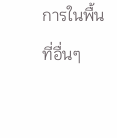การในพื้นที่อื่นๆ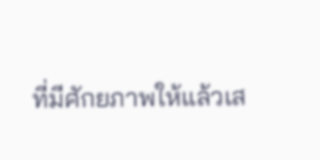ที่มีศักยภาพให้แล้วเส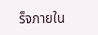ร็จภายใน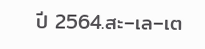ปี 2564.สะ–เล–เต